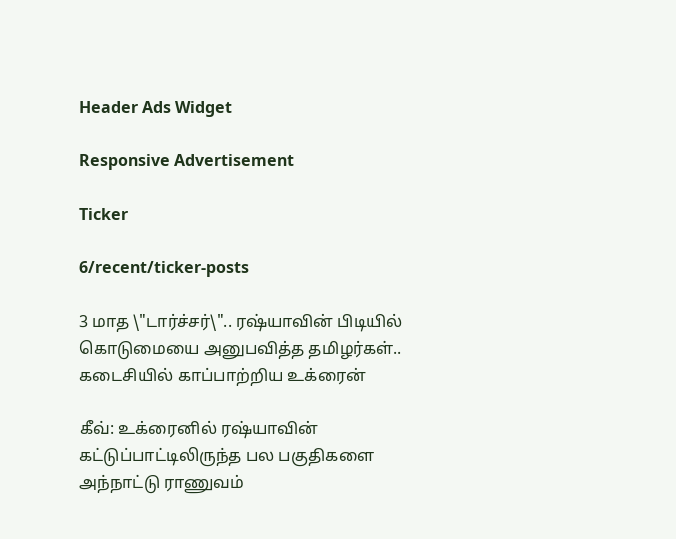Header Ads Widget

Responsive Advertisement

Ticker

6/recent/ticker-posts

3 மாத \"டார்ச்சர்\".. ரஷ்யாவின் பிடியில் கொடுமையை அனுபவித்த தமிழர்கள்.. கடைசியில் காப்பாற்றிய உக்ரைன்

கீவ்: உக்ரைனில் ரஷ்யாவின் கட்டுப்பாட்டிலிருந்த பல பகுதிகளை அந்நாட்டு ராணுவம்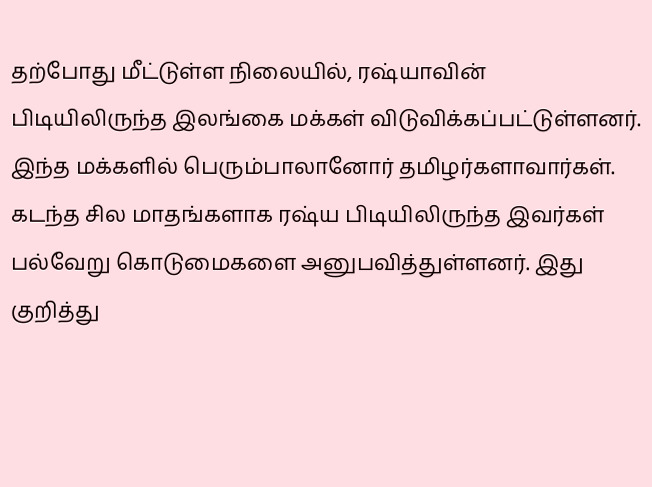தற்போது மீட்டுள்ள நிலையில், ரஷ்யாவின் பிடியிலிருந்த இலங்கை மக்கள் விடுவிக்கப்பட்டுள்ளனர். இந்த மக்களில் பெரும்பாலானோர் தமிழர்களாவார்கள். கடந்த சில மாதங்களாக ரஷ்ய பிடியிலிருந்த இவர்கள் பல்வேறு கொடுமைகளை அனுபவித்துள்ளனர். இது குறித்து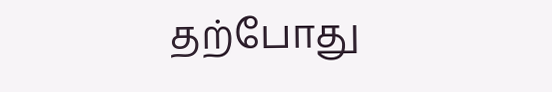தற்போது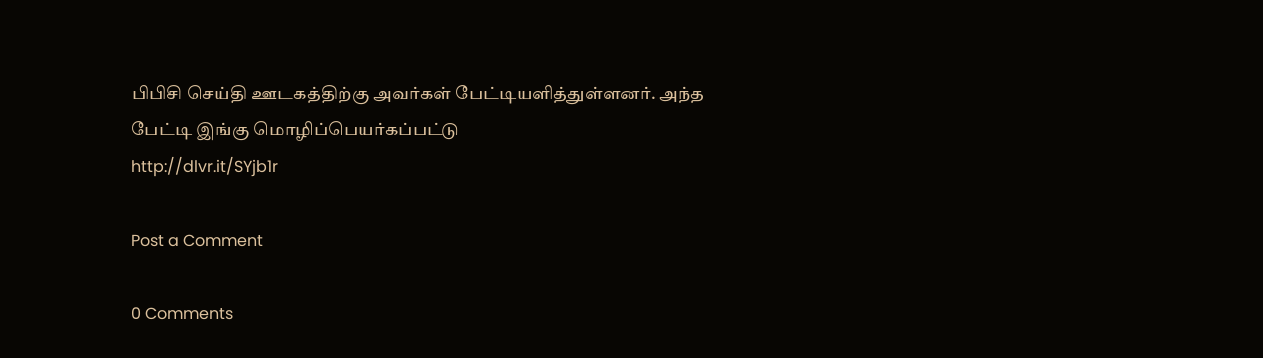பிபிசி செய்தி ஊடகத்திற்கு அவர்கள் பேட்டியளித்துள்ளனர். அந்த பேட்டி இங்கு மொழிப்பெயர்கப்பட்டு
http://dlvr.it/SYjb1r

Post a Comment

0 Comments